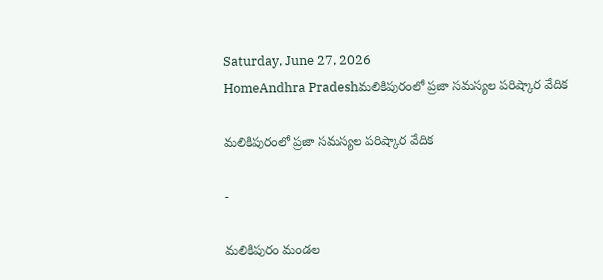Saturday, June 27, 2026
HomeAndhra Pradeshమలికిపురంలో ప్రజా సమస్యల పరిష్కార వేదిక

మలికిపురంలో ప్రజా సమస్యల పరిష్కార వేదిక

-

మలికిపురం మండల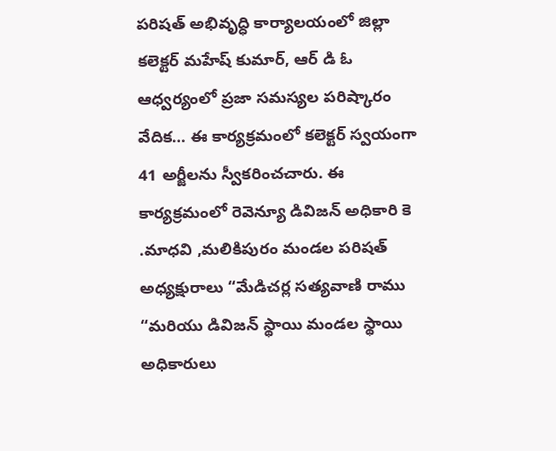పరిషత్ అభివృద్ధి కార్యాలయంలో జిల్లా కలెక్టర్ మహేష్ కుమార్, ఆర్ డి ఓ ఆధ్వర్యంలో ప్రజా సమస్యల పరిష్కారం వేదిక… ఈ కార్యక్రమంలో కలెక్టర్ స్వయంగా 41 అర్జీలను స్వీకరించచారు. ఈ కార్యక్రమంలో రెవెన్యూ డివిజన్ అధికారి కె .మాధవి ,మలికిపురం మండల పరిషత్ అధ్యక్షురాలు “మేడిచర్ల సత్యవాణి రాము “మరియు డివిజన్ స్థాయి మండల స్థాయి అధికారులు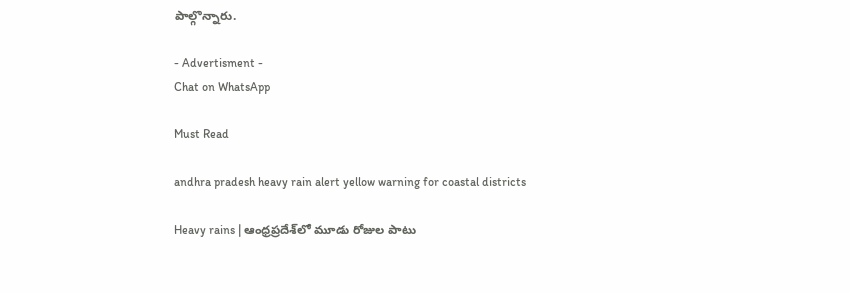పాల్గొన్నారు.

- Advertisment -
Chat on WhatsApp

Must Read

andhra pradesh heavy rain alert yellow warning for coastal districts

Heavy rains | ఆంధ్రప్రదేశ్‌లో మూడు రోజుల పాటు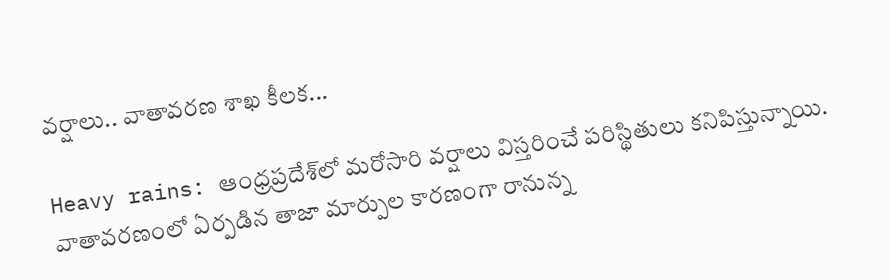వర్షాలు.. వాతావరణ శాఖ కీలక...

Heavy rains: ఆంధ్రప్రదేశ్‌లో మరోసారి వర్షాలు విస్తరించే పరిస్థితులు కనిపిస్తున్నాయి. వాతావరణంలో ఏర్పడిన తాజా మార్పుల కారణంగా రానున్న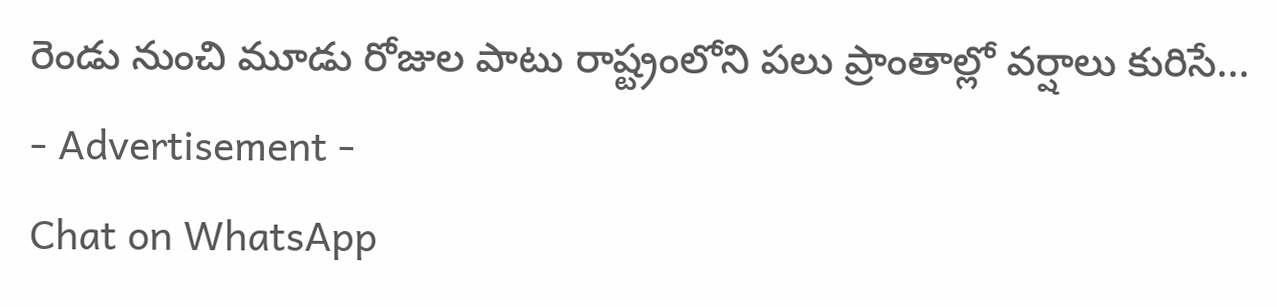రెండు నుంచి మూడు రోజుల పాటు రాష్ట్రంలోని పలు ప్రాంతాల్లో వర్షాలు కురిసే...
- Advertisement -
Chat on WhatsApp